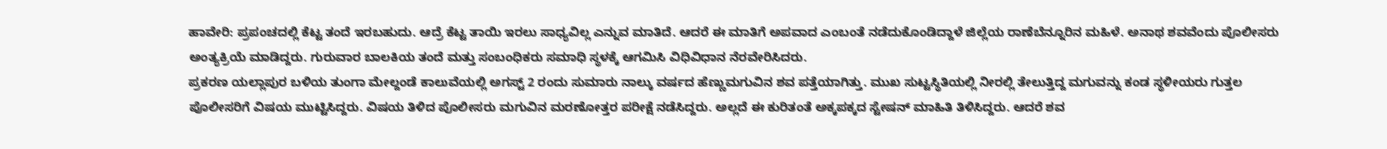ಹಾವೇರಿ: ಪ್ರಪಂಚದಲ್ಲಿ ಕೆಟ್ಟ ತಂದೆ ಇರಬಹುದು. ಆದ್ರೆ ಕೆಟ್ಟ ತಾಯಿ ಇರಲು ಸಾಧ್ಯವಿಲ್ಲ ಎನ್ನುವ ಮಾತಿದೆ. ಆದರೆ ಈ ಮಾತಿಗೆ ಅಪವಾದ ಎಂಬಂತೆ ನಡೆದುಕೊಂಡಿದ್ದಾಳೆ ಜಿಲ್ಲೆಯ ರಾಣೆಬೆನ್ನೂರಿನ ಮಹಿಳೆ. ಅನಾಥ ಶವವೆಂದು ಪೊಲೀಸರು ಅಂತ್ಯಕ್ರಿಯೆ ಮಾಡಿದ್ದರು. ಗುರುವಾರ ಬಾಲಕಿಯ ತಂದೆ ಮತ್ತು ಸಂಬಂಧಿಕರು ಸಮಾಧಿ ಸ್ಥಳಕ್ಕೆ ಆಗಮಿಸಿ ವಿಧಿವಿಧಾನ ನೆರವೇರಿಸಿದರು.
ಪ್ರಕರಣ ಯಲ್ಲಾಪುರ ಬಳಿಯ ತುಂಗಾ ಮೇಲ್ದಂಡೆ ಕಾಲುವೆಯಲ್ಲಿ ಅಗಸ್ಟ್ 2 ರಂದು ಸುಮಾರು ನಾಲ್ಕು ವರ್ಷದ ಹೆಣ್ಣುಮಗುವಿನ ಶವ ಪತ್ತೆಯಾಗಿತ್ತು. ಮುಖ ಸುಟ್ಟಸ್ಥಿತಿಯಲ್ಲಿ ನೀರಲ್ಲಿ ತೇಲುತ್ತಿದ್ದ ಮಗುವನ್ನು ಕಂಡ ಸ್ಥಳೀಯರು ಗುತ್ತಲ ಪೊಲೀಸರಿಗೆ ವಿಷಯ ಮುಟ್ಟಿಸಿದ್ದರು. ವಿಷಯ ತಿಳಿದ ಪೊಲೀಸರು ಮಗುವಿನ ಮರಣೋತ್ತರ ಪರೀಕ್ಷೆ ನಡೆಸಿದ್ದರು. ಅಲ್ಲದೆ ಈ ಕುರಿತಂತೆ ಅಕ್ಕಪಕ್ಕದ ಸ್ಟೇಷನ್ ಮಾಹಿತಿ ತಿಳಿಸಿದ್ದರು. ಆದರೆ ಶವ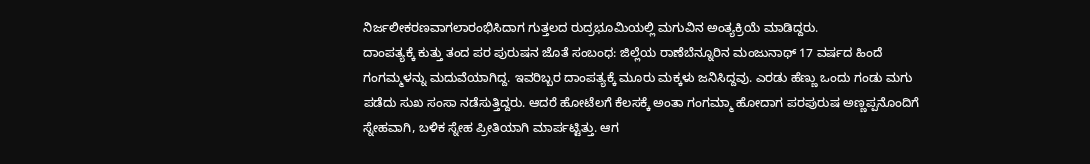ನಿರ್ಜಲೀಕರಣವಾಗಲಾರಂಭಿಸಿದಾಗ ಗುತ್ತಲದ ರುದ್ರಭೂಮಿಯಲ್ಲಿ ಮಗುವಿನ ಅಂತ್ಯಕ್ರಿಯೆ ಮಾಡಿದ್ದರು.
ದಾಂಪತ್ಯಕ್ಕೆ ಕುತ್ತು ತಂದ ಪರ ಪುರುಷನ ಜೊತೆ ಸಂಬಂಧ: ಜಿಲ್ಲೆಯ ರಾಣೆಬೆನ್ನೂರಿನ ಮಂಜುನಾಥ್ 17 ವರ್ಷದ ಹಿಂದೆ ಗಂಗಮ್ಮಳನ್ನು ಮದುವೆಯಾಗಿದ್ದ. ಇವರಿಬ್ಬರ ದಾಂಪತ್ಯಕ್ಕೆ ಮೂರು ಮಕ್ಕಳು ಜನಿಸಿದ್ದವು. ಎರಡು ಹೆಣ್ಣು ಒಂದು ಗಂಡು ಮಗು ಪಡೆದು ಸುಖ ಸಂಸಾ ನಡೆಸುತ್ತಿದ್ದರು. ಆದರೆ ಹೋಟೆಲಗೆ ಕೆಲಸಕ್ಕೆ ಅಂತಾ ಗಂಗಮ್ಮಾ ಹೋದಾಗ ಪರಪುರುಷ ಅಣ್ಣಪ್ಪನೊಂದಿಗೆ ಸ್ನೇಹವಾಗಿ, ಬಳಿಕ ಸ್ನೇಹ ಪ್ರೀತಿಯಾಗಿ ಮಾರ್ಪಟ್ಟಿತ್ತು. ಆಗ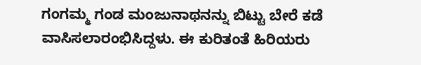ಗಂಗಮ್ಮ ಗಂಡ ಮಂಜುನಾಥನನ್ನು ಬಿಟ್ಟು ಬೇರೆ ಕಡೆ ವಾಸಿಸಲಾರಂಭಿಸಿದ್ದಳು. ಈ ಕುರಿತಂತೆ ಹಿರಿಯರು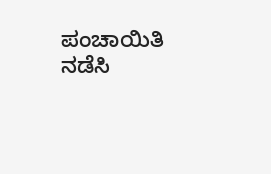ಪಂಚಾಯಿತಿ ನಡೆಸಿ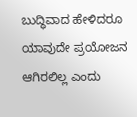ಬುದ್ಧಿವಾದ ಹೇಳಿದರೂ ಯಾವುದೇ ಪ್ರಯೋಜನ ಆಗಿರಲಿಲ್ಲ ಎಂದು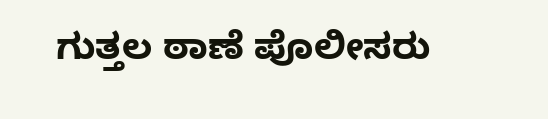ಗುತ್ತಲ ಠಾಣೆ ಪೊಲೀಸರು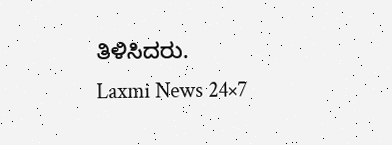ತಿಳಿಸಿದರು.
Laxmi News 24×7